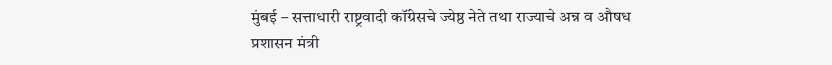मुंबई – सत्ताधारी राष्ट्रवादी कॉंग्रेसचे ज्येष्ठ नेते तथा राज्याचे अन्न व औषध प्रशासन मंत्री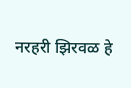नरहरी झिरवळ हे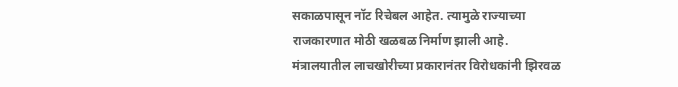सकाळपासून नॉट रिचेबल आहेत. त्यामुळे राज्याच्या राजकारणात मोठी खळबळ निर्माण झाली आहे.
मंत्रालयातील लाचखोरीच्या प्रकारानंतर विरोधकांनी झिरवळ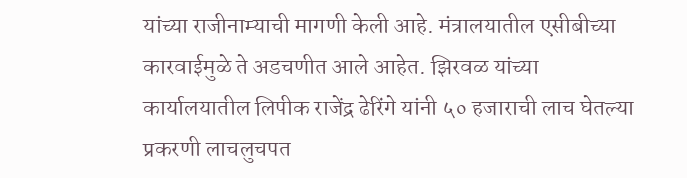यांच्या राजीनाम्याची मागणी केली आहे. मंत्रालयातील एसीबीच्या कारवाईमुळे ते अडचणीत आले आहेत. झिरवळ यांच्या कार्यालयातील लिपीक राजेंद्र ढेरिंगे यांनी ५० हजाराची लाच घेतल्या प्रकरणी लाचलुचपत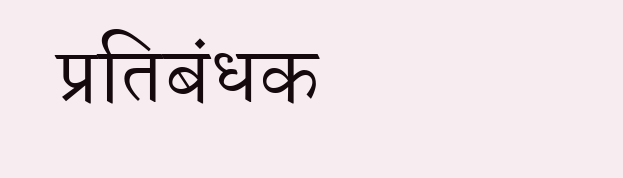प्रतिबंधक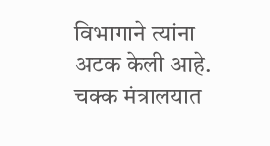विभागाने त्यांना अटक केली आहे. चक्क मंत्रालयात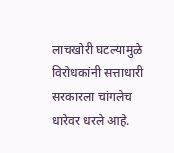लाचखोरी घटल्यामुळे विरोधकांनी सत्ताधारी सरकारला चांगलेच धारेवर धरले आहे.